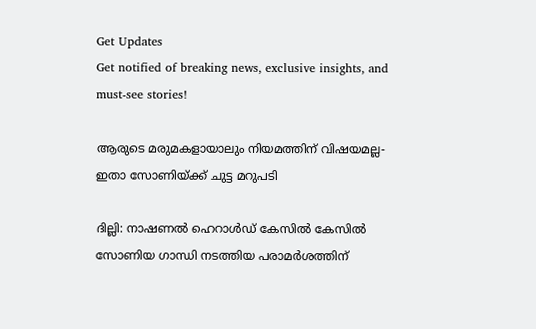Get Updates
Get notified of breaking news, exclusive insights, and must-see stories!

ആരുടെ മരുമകളായാലും നിയമത്തിന് വിഷയമല്ല- ഇതാ സോണിയ്ക്ക് ചുട്ട മറുപടി

ദില്ലി: നാഷണല്‍ ഹെറാള്‍ഡ് കേസില്‍ കേസില്‍ സോണിയ ഗാന്ധി നടത്തിയ പരാമര്‍ശത്തിന്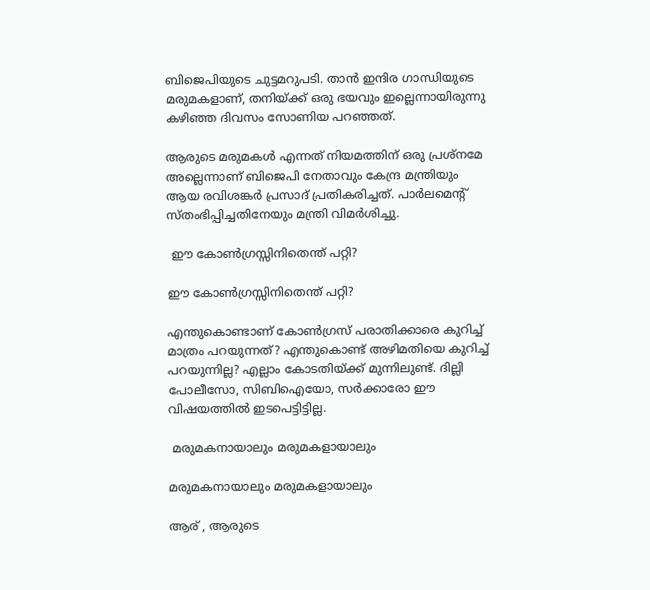ബിജെപിയുടെ ചുട്ടമറുപടി. താന്‍ ഇന്ദിര ഗാന്ധിയുടെ മരുമകളാണ്, തനിയ്ക്ക് ഒരു ഭയവും ഇല്ലെന്നായിരുന്നു കഴിഞ്ഞ ദിവസം സോണിയ പറഞ്ഞത്.

ആരുടെ മരുമകള്‍ എന്നത് നിയമത്തിന് ഒരു പ്രശ്‌നമേ അല്ലെന്നാണ് ബിജെപി നേതാവും കേന്ദ്ര മന്ത്രിയും ആയ രവിശങ്കര്‍ പ്രസാദ് പ്രതികരിച്ചത്. പാര്‍ലമെന്റ് സ്തംഭിപ്പിച്ചതിനേയും മന്ത്രി വിമര്‍ശിച്ചു.

 ഈ കോണ്‍ഗ്രസ്സിനിതെന്ത് പറ്റി?

ഈ കോണ്‍ഗ്രസ്സിനിതെന്ത് പറ്റി?

എന്തുകൊണ്ടാണ് കോണ്‍ഗ്രസ് പരാതിക്കാരെ കുറിച്ച് മാത്രം പറയുന്നത്? എന്തുകൊണ്ട് അഴിമതിയെ കുറിച്ച് പറയുന്നില്ല? എല്ലാം കോടതിയ്ക്ക് മുന്നിലുണ്ട്. ദില്ലി പോലീസോ, സിബിഐയോ, സര്‍ക്കാരോ ഈ വിഷയത്തില്‍ ഇടപെട്ടിട്ടില്ല.

 മരുമകനായാലും മരുമകളായാലും

മരുമകനായാലും മരുമകളായാലും

ആര് , ആരുടെ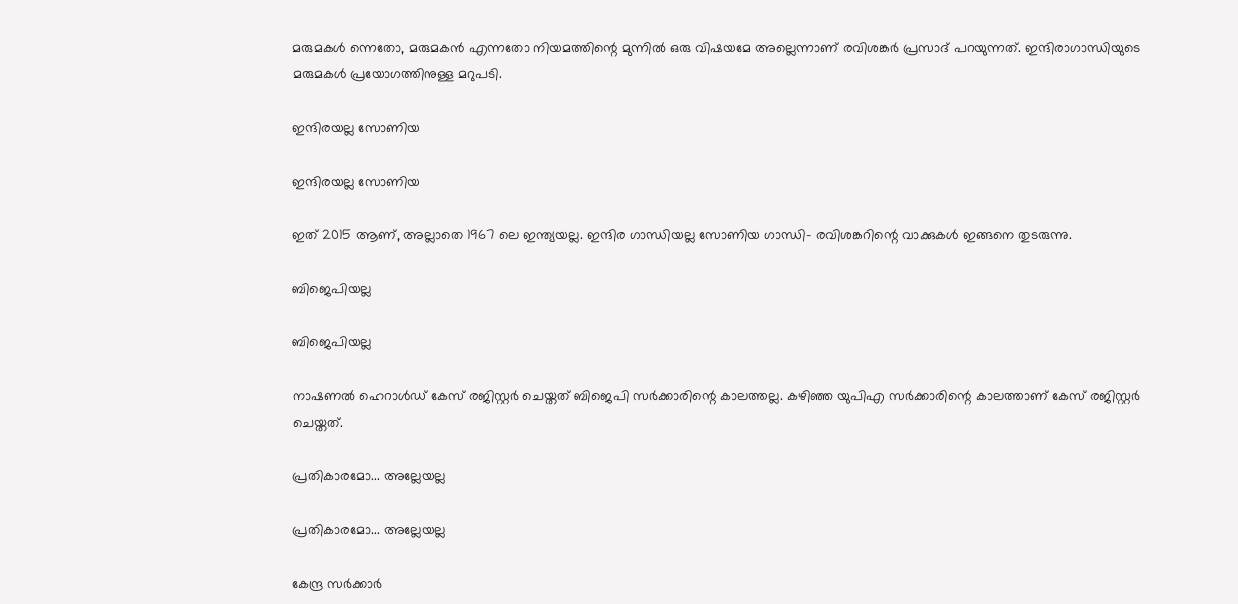മരുമകള്‍ ന്നെതോ, മരുമകന്‍ എന്നതോ നിയമത്തിന്റെ മുന്നില്‍ ഒരു വിഷയമേ അല്ലെന്നാണ് രവിശങ്കര്‍ പ്രസാദ് പറയുന്നത്. ഇന്ദിരാഗാന്ധിയുടെ മരുമകള്‍ പ്രയോഗത്തിനുള്ള മറുപടി.

ഇന്ദിരയല്ല സോണിയ

ഇന്ദിരയല്ല സോണിയ

ഇത് 2015 ആണ്, അല്ലാതെ 1967 ലെ ഇന്ത്യയല്ല. ഇന്ദിര ഗാന്ധിയല്ല സോണിയ ഗാന്ധി- രവിശങ്കറിന്റെ വാക്കുകള്‍ ഇങ്ങനെ തുടരുന്നു.

ബിജെപിയല്ല

ബിജെപിയല്ല

നാഷണല്‍ ഹെറാള്‍ഡ് കേസ് രജിസ്റ്റര്‍ ചെയ്തത് ബിജെപി സര്‍ക്കാരിന്റെ കാലത്തല്ല. കഴിഞ്ഞ യുപിഎ സര്‍ക്കാരിന്റെ കാലത്താണ് കേസ് രജിസ്റ്റര്‍ ചെയ്തത്.

പ്രതികാരമോ... അല്ലേയല്ല

പ്രതികാരമോ... അല്ലേയല്ല

കേന്ദ്ര സര്‍ക്കാര്‍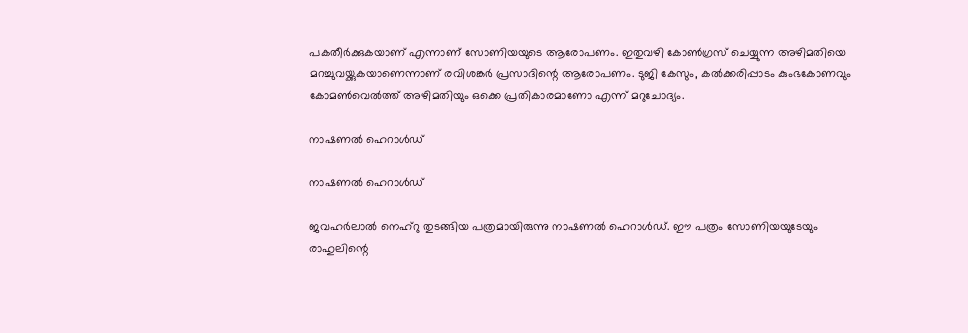പകതീര്‍ക്കുകയാണ് എന്നാണ് സോണിയയുടെ ആരോപണം. ഇതുവഴി കോണ്‍ഗ്രസ് ചെയ്യുന്ന അഴിമതിയെ മറച്ചുവയ്ക്കുകയാണെന്നാണ് രവിശങ്കര്‍ പ്രസാദിന്റെ ആരോപണം. ടുജി കേസും, കല്‍ക്കരിപ്പാടം കുംഭകോണവും കോമണ്‍വെല്‍ത്ത് അഴിമതിയും ഒക്കെ പ്രതികാരമാണോ എന്ന് മറുചോദ്യം.

നാഷണല്‍ ഹെറാള്‍ഡ്

നാഷണല്‍ ഹെറാള്‍ഡ്

ജവഹര്‍ലാല്‍ നെഹ്‌റു തുടങ്ങിയ പത്രമായിരുന്നു നാഷണല്‍ ഹെറാള്‍ഡ്. ഈ പത്രം സോണിയയുടേയും രാഹുലിന്റെ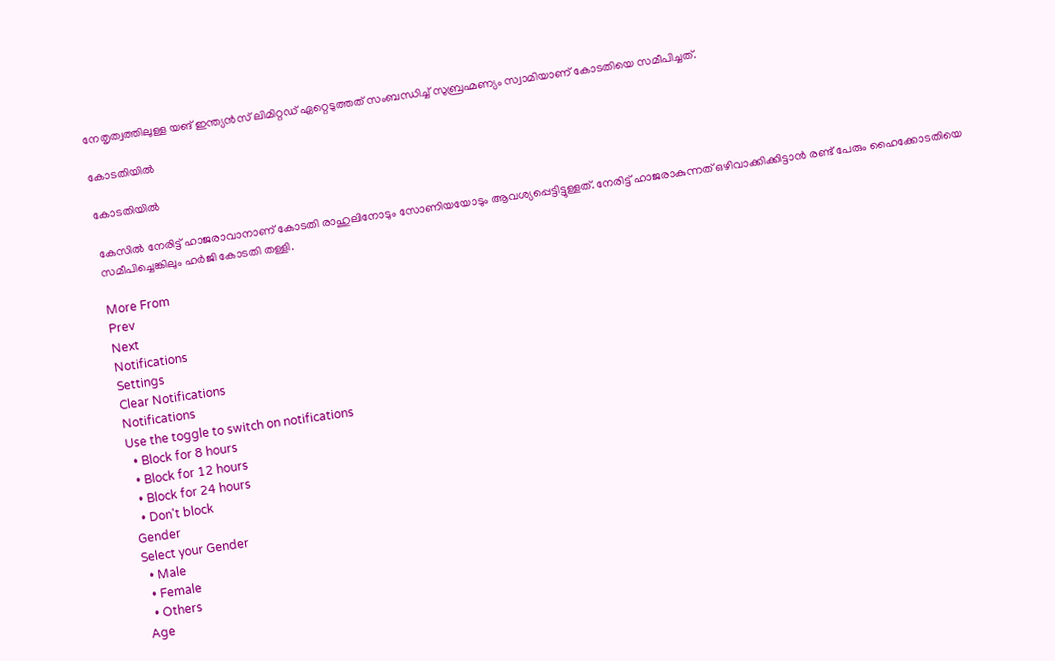നേതൃത്വത്തിലുള്ള യങ് ഇന്ത്യന്‍സ് ലിമിറ്റഡ് ഏറ്റെടുത്തത് സംബന്ധിച്ച് സുബ്രഹ്മണ്യം സ്വാമിയാണ് കോടതിയെ സമീപിച്ചത്.

കോടതിയില്‍

കോടതിയില്‍

കേസില്‍ നേരിട്ട് ഹാജരാവാനാണ് കോടതി രാഹുലിനോടും സോണിയയോടും ആവശ്യപ്പെട്ടിട്ടുള്ളത്. നേരിട്ട് ഹാജരാകുന്നത് ഒഴിവാക്കിക്കിട്ടാന്‍ രണ്ട് പേരും ഹൈക്കോടതിയെ സമീപിച്ചെങ്കിലും ഹര്‍ജി കോടതി തള്ളി.

More From
Prev
Next
Notifications
Settings
Clear Notifications
Notifications
Use the toggle to switch on notifications
  • Block for 8 hours
  • Block for 12 hours
  • Block for 24 hours
  • Don't block
Gender
Select your Gender
  • Male
  • Female
  • Others
Age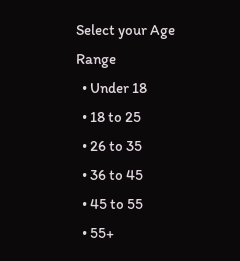Select your Age Range
  • Under 18
  • 18 to 25
  • 26 to 35
  • 36 to 45
  • 45 to 55
  • 55+